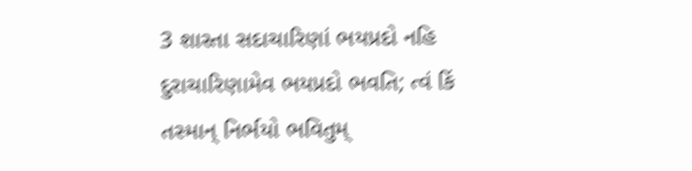3 શાસ્તા સદાચારિણાં ભયપ્રદો નહિ દુરાચારિણામેવ ભયપ્રદો ભવતિ; ત્વં કિં તસ્માન્ નિર્ભયો ભવિતુમ્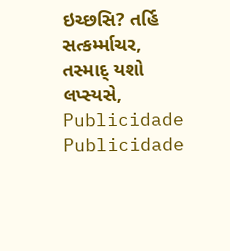ઇચ્છસિ? તર્હિ સત્કર્મ્માચર, તસ્માદ્ યશો લપ્સ્યસે,
Publicidade
Publicidade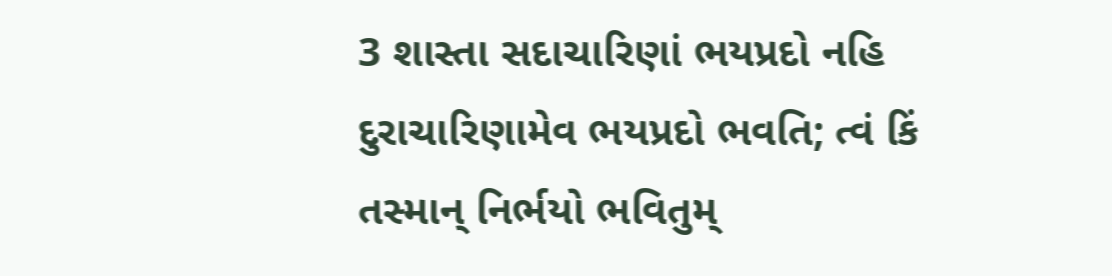3 શાસ્તા સદાચારિણાં ભયપ્રદો નહિ દુરાચારિણામેવ ભયપ્રદો ભવતિ; ત્વં કિં તસ્માન્ નિર્ભયો ભવિતુમ્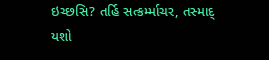ઇચ્છસિ? તર્હિ સત્કર્મ્માચર, તસ્માદ્ યશો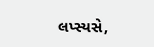લપ્સ્યસે,